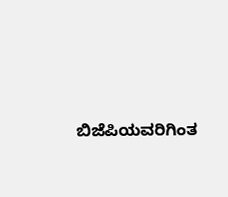ಬಿಜೆಪಿಯವರಿಗಿಂತ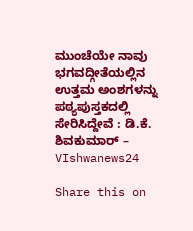ಮುಂಚೆಯೇ ನಾವು ಭಗವದ್ಗೀತೆಯಲ್ಲಿನ ಉತ್ತಮ ಅಂಶಗಳನ್ನು ಪಠ್ಯಪುಸ್ತಕದಲ್ಲಿ ಸೇರಿಸಿದ್ದೇವೆ : ಡಿ.ಕೆ. ಶಿವಕುಮಾರ್ – VIshwanews24

Share this on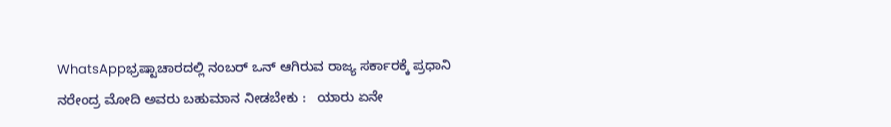WhatsAppಭ್ರಷ್ಟಾಚಾರದಲ್ಲಿ ನಂಬರ್ ಒನ್ ಆಗಿರುವ ರಾಜ್ಯ ಸರ್ಕಾರಕ್ಕೆ ಪ್ರಧಾನಿ ನರೇಂದ್ರ ‌ಮೋದಿ ಅವರು ಬಹುಮಾನ ನೀಡಬೇಕು :   ಯಾರು‌ ಏನೇ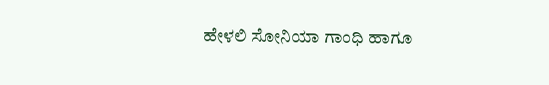ಹೇಳಲಿ ಸೋನಿಯಾ ಗಾಂಧಿ ಹಾಗೂ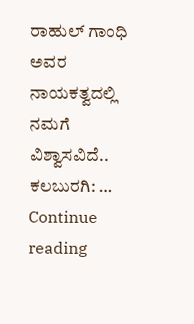ರಾಹುಲ್ ‌ಗಾಂಧಿ ಅವರ ನಾಯಕತ್ವದಲ್ಲಿ ನಮಗೆ ವಿಶ್ವಾಸವಿದೆ.. ಕಲಬುರಗಿ: … Continue reading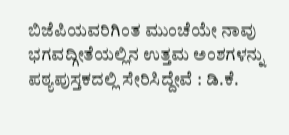ಬಿಜೆಪಿಯವರಿಗಿಂತ ಮುಂಚೆಯೇ ನಾವು ಭಗವದ್ಗೀತೆಯಲ್ಲಿನ ಉತ್ತಮ ಅಂಶಗಳನ್ನು ಪಠ್ಯಪುಸ್ತಕದಲ್ಲಿ ಸೇರಿಸಿದ್ದೇವೆ : ಡಿ.ಕೆ.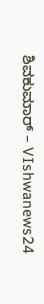ಶಿವಕುಮಾರ್ – VIshwanews24